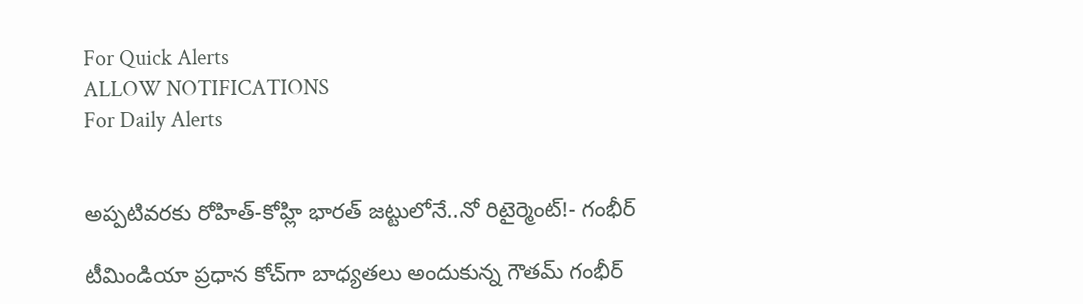For Quick Alerts
ALLOW NOTIFICATIONS
For Daily Alerts


అప్పటివరకు రోహిత్-కోహ్లి భారత్ జట్టులోనే..నో రిటైర్మెంట్!- గంభీర్

టీమిండియా ప్రధాన కోచ్‌గా బాధ్యతలు అందుకున్న గౌతమ్ గంభీర్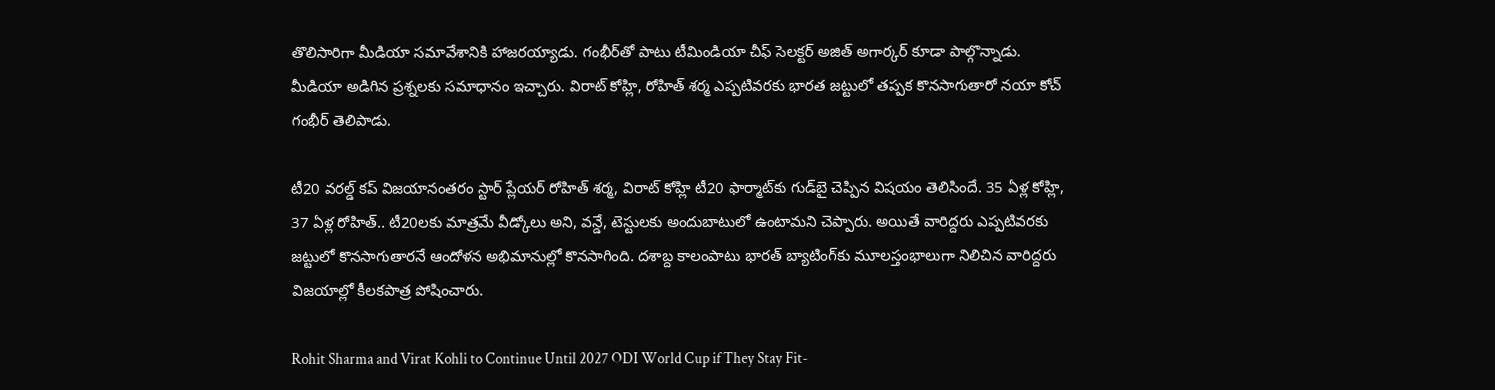తొలిసారిగా మీడియా సమావేశానికి హాజరయ్యాడు. గంభీర్‌తో పాటు టీమిండియా చీఫ్ సెలక్టర్ అజిత్ అగార్కర్ కూడా పాల్గొన్నాడు. మీడియా అడిగిన ప్రశ్నలకు సమాధానం ఇచ్చారు. విరాట్ కోహ్లి, రోహిత్ శర్మ ఎప్పటివరకు భారత జట్టులో తప్పక కొనసాగుతారో నయా కోచ్ గంభీర్ తెలిపాడు.

టీ20 వరల్డ్ కప్ విజయానంతరం స్టార్ ప్లేయర్ రోహిత్ శర్మ, విరాట్ కోహ్లి టీ20 ఫార్మాట్‌కు గుడ్‌బై చెప్పిన విషయం తెలిసిందే. 35 ఏళ్ల కోహ్లి, 37 ఏళ్ల రోహిత్.. టీ20లకు మాత్రమే వీడ్కోలు అని, వన్డే, టెస్టులకు అందుబాటులో ఉంటామని చెప్పారు. అయితే వారిద్దరు ఎప్పటివరకు జట్టులో కొనసాగుతారనే ఆందోళన అభిమానుల్లో కొనసాగింది. దశాబ్ద కాలంపాటు భారత్ బ్యాటింగ్‌కు మూలస్తంభాలుగా నిలిచిన వారిద్దరు విజయాల్లో కీలకపాత్ర పోషించారు.

Rohit Sharma and Virat Kohli to Continue Until 2027 ODI World Cup if They Stay Fit-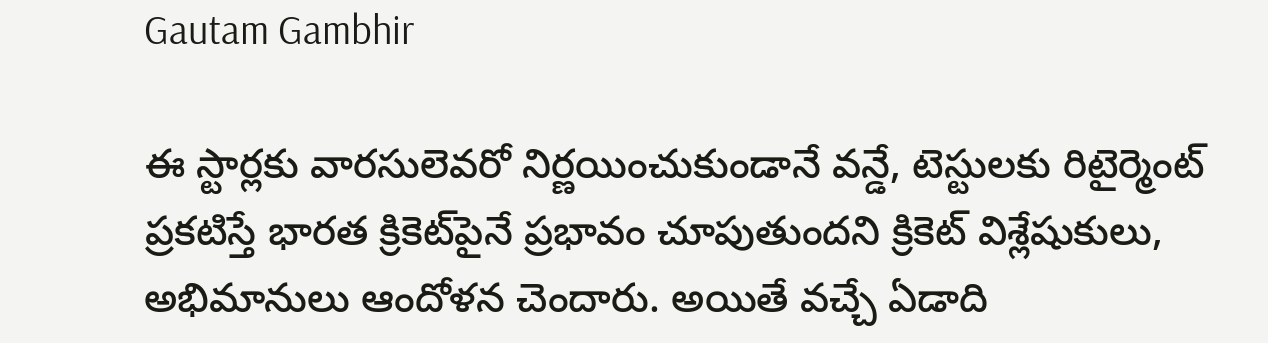Gautam Gambhir

ఈ స్టార్లకు వారసులెవరో నిర్ణయించుకుండానే వన్డే, టెస్టులకు రిటైర్మెంట్ ప్రకటిస్తే భారత క్రికెట్‌పైనే ప్రభావం చూపుతుందని క్రికెట్ విశ్లేషుకులు, అభిమానులు ఆందోళన చెందారు. అయితే వచ్చే ఏడాది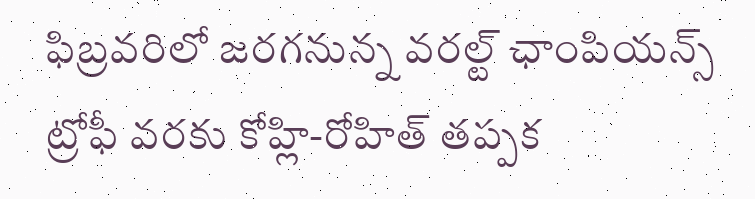ఫిబ్రవరిలో జరగనున్న వరల్ట్ ఛాంపియన్స్ ట్రోఫీ వరకు కోహ్లి-రోహిత్ తప్పక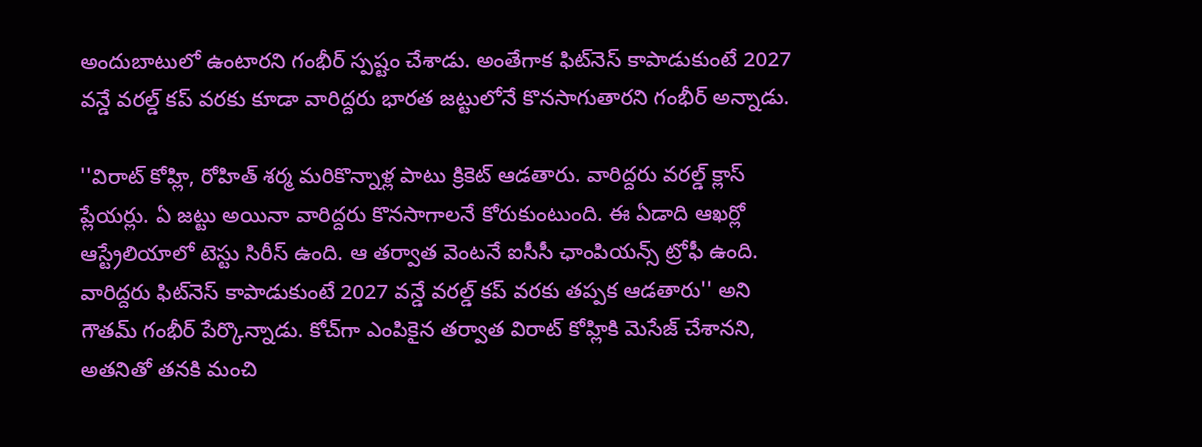అందుబాటులో ఉంటారని గంభీర్ స్పష్టం చేశాడు. అంతేగాక ఫిట్‌నెస్ కాపాడుకుంటే 2027 వన్డే వరల్డ్ కప్ వరకు కూడా వారిద్దరు భారత జట్టులోనే కొనసాగుతారని గంభీర్ అన్నాడు.

''విరాట్ కోహ్లి, రోహిత్ శర్మ మరికొన్నాళ్ల పాటు క్రికెట్ ఆడతారు. వారిద్దరు వరల్డ్ క్లాస్ ప్లేయర్లు. ఏ జట్టు అయినా వారిద్దరు కొనసాగాలనే కోరుకుంటుంది. ఈ ఏడాది ఆఖర్లో ఆస్ట్రేలియాలో టెస్టు సిరీస్ ఉంది. ఆ తర్వాత వెంటనే ఐసీసీ ఛాంపియన్స్ ట్రోఫీ ఉంది. వారిద్దరు ఫిట్‌నెస్ కాపాడుకుంటే 2027 వన్డే వరల్డ్ కప్ వరకు తప్పక ఆడతారు'' అని గౌతమ్ గంభీర్ పేర్కొన్నాడు. కోచ్‌గా ఎంపికైన తర్వాత విరాట్ కోహ్లికి మెసేజ్ చేశానని, అతనితో తనకి మంచి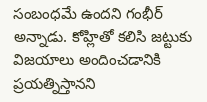సంబంధమే ఉందని గంభీర్ అన్నాడు. కోహ్లితో కలిసి జట్టుకు విజయాలు అందించడానికి ప్రయత్నిస్తానని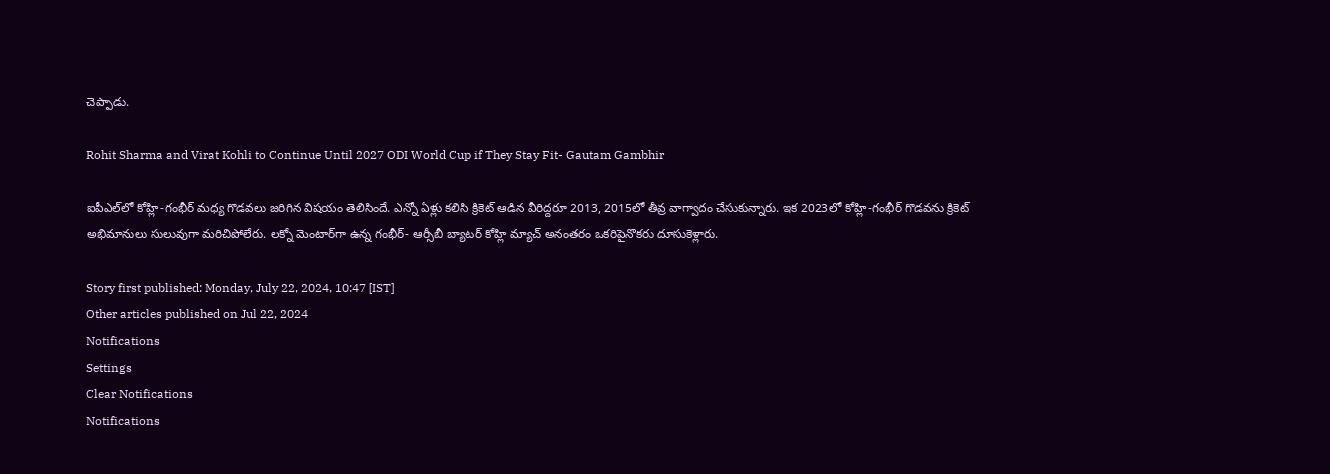చెప్పాడు.

Rohit Sharma and Virat Kohli to Continue Until 2027 ODI World Cup if They Stay Fit- Gautam Gambhir

ఐపీఎల్‌లో కోహ్లి-గంభీర్ మధ్య గొడవలు జరిగిన విషయం తెలిసిందే. ఎన్నో ఏళ్లు కలిసి క్రికెట్ ఆడిన వీరిద్దరూ 2013, 2015లో తీవ్ర వాగ్వాదం చేసుకున్నారు. ఇక 2023లో కోహ్లి-గంభీర్ గొడవను క్రికెట్ అభిమానులు సులువుగా మరిచిపోలేరు. లక్నో మెంటార్‌గా ఉన్న గంభీర్- ఆర్సీబీ బ్యాటర్ కోహ్లి మ్యాచ్ అనంతరం ఒకరిపైనొకరు దూసుకెళ్లారు.

Story first published: Monday, July 22, 2024, 10:47 [IST]
Other articles published on Jul 22, 2024
Notifications
Settings
Clear Notifications
Notifications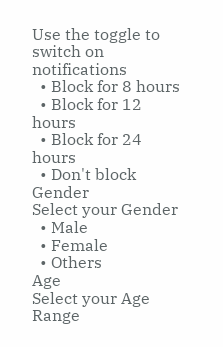Use the toggle to switch on notifications
  • Block for 8 hours
  • Block for 12 hours
  • Block for 24 hours
  • Don't block
Gender
Select your Gender
  • Male
  • Female
  • Others
Age
Select your Age Range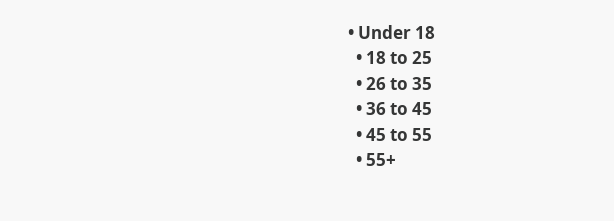• Under 18
  • 18 to 25
  • 26 to 35
  • 36 to 45
  • 45 to 55
  • 55+